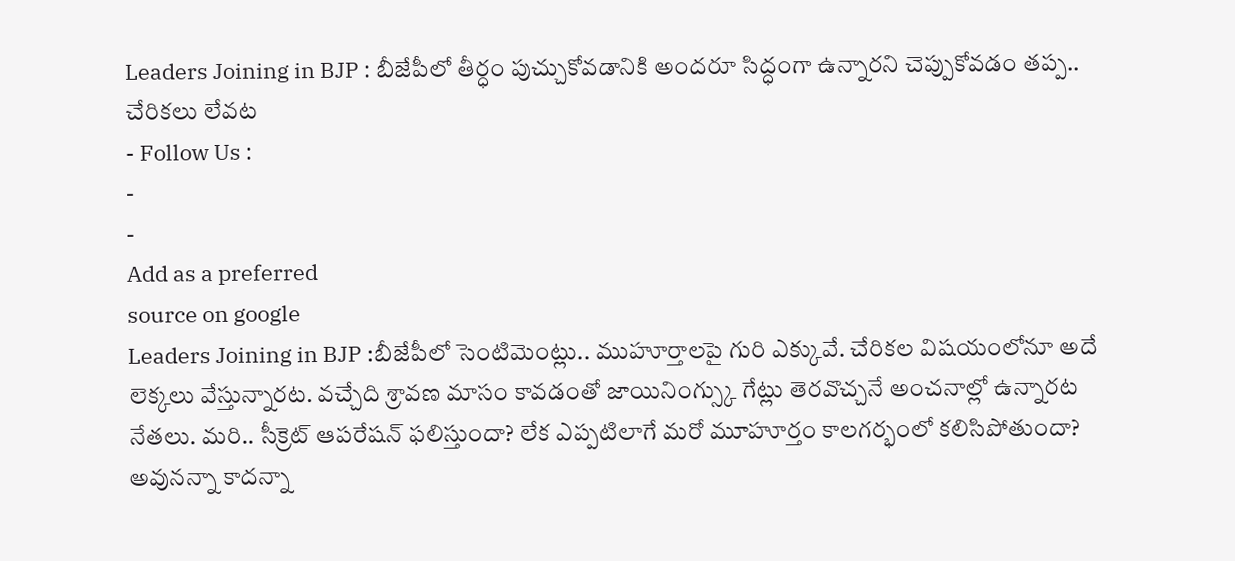Leaders Joining in BJP : బీజేపీలో తీర్ధం పుచ్చుకోవడానికి అందరూ సిద్ధంగా ఉన్నారని చెప్పుకోవడం తప్ప.. చేరికలు లేవట
- Follow Us :
-
-
Add as a preferred
source on google
Leaders Joining in BJP :బీజేపీలో సెంటిమెంట్లు.. ముహూర్తాలపై గురి ఎక్కువే. చేరికల విషయంలోనూ అదే లెక్కలు వేస్తున్నారట. వచ్చేది శ్రావణ మాసం కావడంతో జాయినింగ్స్కు గేట్లు తెరవొచ్చనే అంచనాల్లో ఉన్నారట నేతలు. మరి.. సీక్రెట్ ఆపరేషన్ ఫలిస్తుందా? లేక ఎప్పటిలాగే మరో మూహూర్తం కాలగర్భంలో కలిసిపోతుందా?
అవునన్నా కాదన్నా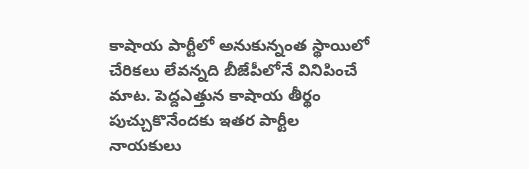కాషాయ పార్టీలో అనుకున్నంత స్థాయిలో చేరికలు లేవన్నది బీజేపీలోనే వినిపించే మాట. పెద్దఎత్తున కాషాయ తీర్థం పుచ్చుకొనేందకు ఇతర పార్టీల నాయకులు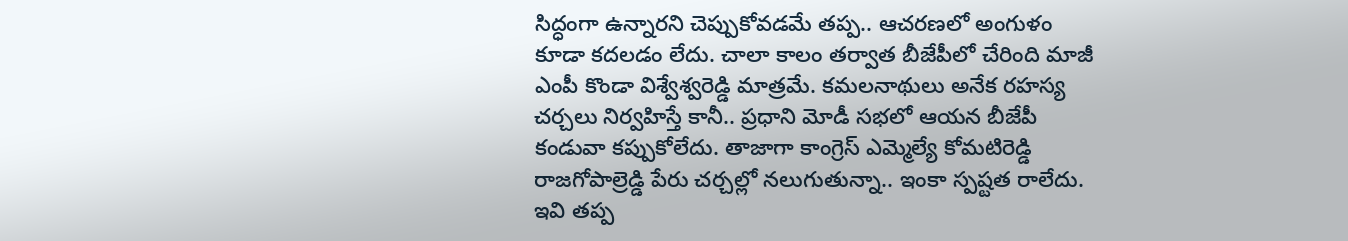సిద్ధంగా ఉన్నారని చెప్పుకోవడమే తప్ప.. ఆచరణలో అంగుళం కూడా కదలడం లేదు. చాలా కాలం తర్వాత బీజేపీలో చేరింది మాజీ ఎంపీ కొండా విశ్వేశ్వరెడ్డి మాత్రమే. కమలనాథులు అనేక రహస్య చర్చలు నిర్వహిస్తే కానీ.. ప్రధాని మోడీ సభలో ఆయన బీజేపీ కండువా కప్పుకోలేదు. తాజాగా కాంగ్రెస్ ఎమ్మెల్యే కోమటిరెడ్డి రాజగోపాల్రెడ్డి పేరు చర్చల్లో నలుగుతున్నా.. ఇంకా స్పష్టత రాలేదు. ఇవి తప్ప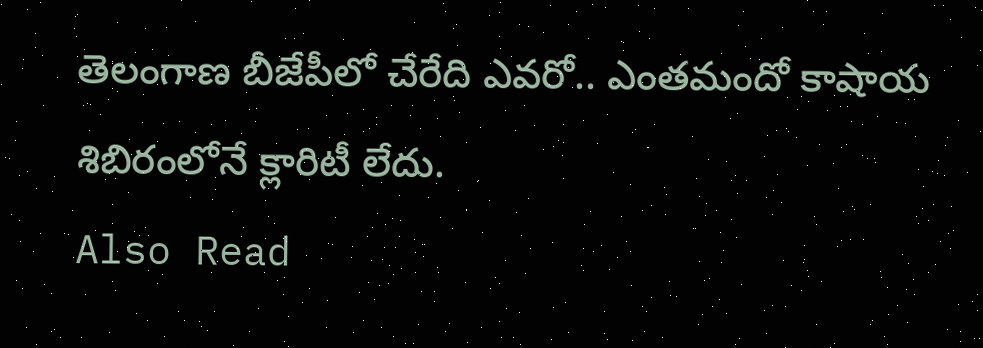తెలంగాణ బీజేపీలో చేరేది ఎవరో.. ఎంతమందో కాషాయ శిబిరంలోనే క్లారిటీ లేదు.
Also Read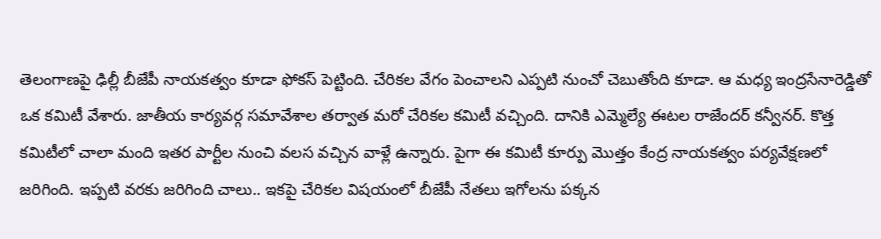తెలంగాణపై ఢిల్లీ బీజేపీ నాయకత్వం కూడా ఫోకస్ పెట్టింది. చేరికల వేగం పెంచాలని ఎప్పటి నుంచో చెబుతోంది కూడా. ఆ మధ్య ఇంద్రసేనారెడ్డితో ఒక కమిటీ వేశారు. జాతీయ కార్యవర్గ సమావేశాల తర్వాత మరో చేరికల కమిటీ వచ్చింది. దానికి ఎమ్మెల్యే ఈటల రాజేందర్ కన్వీనర్. కొత్త కమిటీలో చాలా మంది ఇతర పార్టీల నుంచి వలస వచ్చిన వాళ్లే ఉన్నారు. పైగా ఈ కమిటీ కూర్పు మొత్తం కేంద్ర నాయకత్వం పర్యవేక్షణలో జరిగింది. ఇప్పటి వరకు జరిగింది చాలు.. ఇకపై చేరికల విషయంలో బీజేపీ నేతలు ఇగోలను పక్కన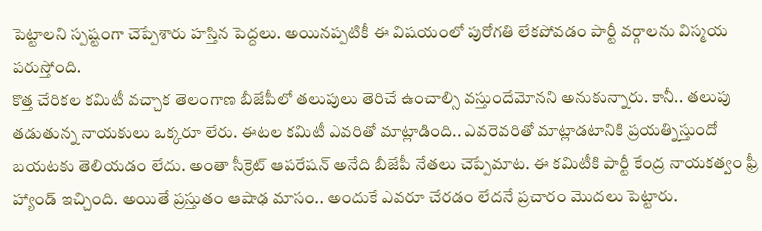పెట్టాలని స్పష్టంగా చెప్పేశారు హస్తిన పెద్దలు. అయినప్పటికీ ఈ విషయంలో పురోగతి లేకపోవడం పార్టీ వర్గాలను విస్మయ పరుస్తోంది.
కొత్త చేరికల కమిటీ వచ్చాక తెలంగాణ బీజేపీలో తలుపులు తెరిచే ఉంచాల్సి వస్తుందేమోనని అనుకున్నారు. కానీ.. తలుపు తడుతున్న నాయకులు ఒక్కరూ లేరు. ఈటల కమిటీ ఎవరితో మాట్లాడింది.. ఎవరెవరితో మాట్లాడటానికి ప్రయత్నిస్తుందో బయటకు తెలియడం లేదు. అంతా సీక్రెట్ ఆపరేషన్ అనేది బీజేపీ నేతలు చెప్పేమాట. ఈ కమిటీకి పార్టీ కేంద్ర నాయకత్వం ఫ్రీ హ్యాండ్ ఇచ్చింది. అయితే ప్రస్తుతం ఆషాఢ మాసం.. అందుకే ఎవరూ చేరడం లేదనే ప్రచారం మొదలు పెట్టారు.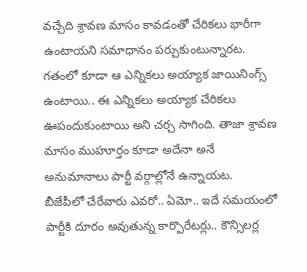వచ్చేది శ్రావణ మాసం కావడంతో చేరికలు భారీగా ఉంటాయని సమాధానం పర్చుకుంటున్నారట. గతంలో కూడా ఆ ఎన్నికలు అయ్యాక జాయినింగ్స్ ఉంటాయి.. ఈ ఎన్నికలు అయ్యాక చేరికలు ఊపందుకుంటాయి అని చర్చ సాగింది. తాజా శ్రావణ మాసం ముహూర్తం కూడా అదేనా అనే అనుమానాలు పార్టీ వర్గాల్లోనే ఉన్నాయట.
బీజేపీలో చేరేవారు ఎవరో.. ఏమో.. ఇదే సమయంలో పార్టీకి దూరం అవుతున్న కార్పొరేటర్లు.. కౌన్సిలర్ల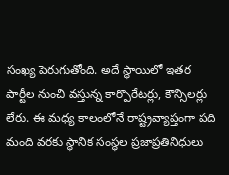సంఖ్య పెరుగుతోంది. అదే స్థాయిలో ఇతర పార్టీల నుంచి వస్తున్న కార్పొరేటర్లు, కౌన్సిలర్లు లేరు. ఈ మధ్య కాలంలోనే రాష్ట్రవ్యాప్తంగా పది మంది వరకు స్థానిక సంస్థల ప్రజాప్రతినిధులు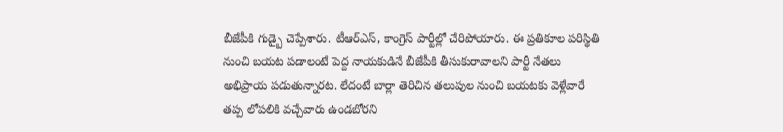బీజేపీకి గుడ్బై చెప్పేశారు. టీఆర్ఎస్, కాంగ్రెస్ పార్టీల్లో చేరిపోయారు. ఈ ప్రతికూల పరిస్థితి నుంచి బయట పడాలంటే పెద్ద నాయకుడినే బీజేపీకి తీసుకురావాలని పార్టీ నేతలు అభిప్రాయ పడుతున్నారట. లేదంటే బార్లా తెరిచిన తలుపుల నుంచి బయటకు వెళ్లేవారే తప్ప లోపలికి వచ్చేవారు ఉండబోరని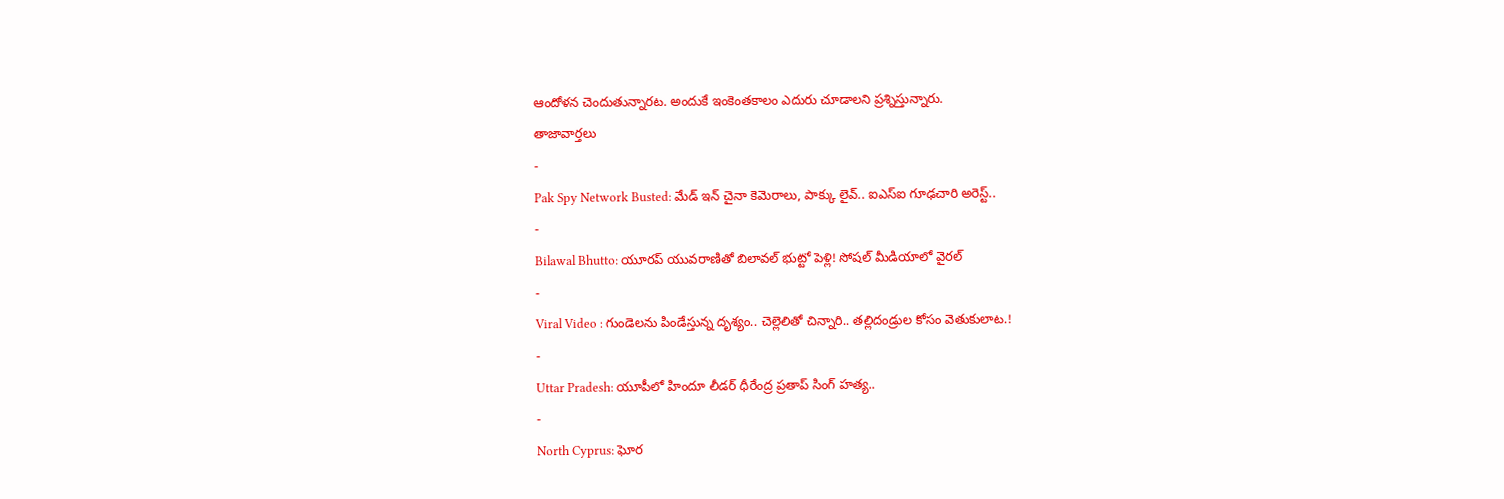ఆందోళన చెందుతున్నారట. అందుకే ఇంకెంతకాలం ఎదురు చూడాలని ప్రశ్నిస్తున్నారు.
తాజావార్తలు
-
Pak Spy Network Busted: మేడ్ ఇన్ చైనా కెమెరాలు, పాక్కు లైవ్.. ఐఎస్ఐ గూఢచారి అరెస్ట్..
-
Bilawal Bhutto: యూరప్ యువరాణితో బిలావల్ భుట్టో పెళ్లి! సోషల్ మీడియాలో వైరల్
-
Viral Video : గుండెలను పిండేస్తున్న దృశ్యం.. చెల్లెలితో చిన్నారి.. తల్లిదండ్రుల కోసం వెతుకులాట.!
-
Uttar Pradesh: యూపీలో హిందూ లీడర్ ధీరేంద్ర ప్రతాప్ సింగ్ హత్య..
-
North Cyprus: ఘోర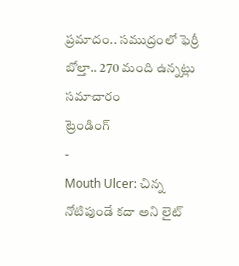ప్రమాదం.. సముద్రంలో ఫెర్రీ బోల్తా.. 270 మంది ఉన్నట్లు సమాచారం
ట్రెండింగ్
-
Mouth Ulcer: చిన్న నోటిపుండే కదా అని లైట్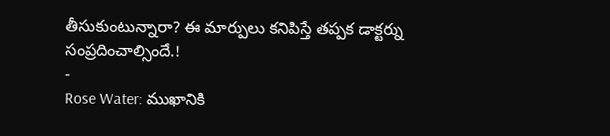తీసుకుంటున్నారా? ఈ మార్పులు కనిపిస్తే తప్పక డాక్టర్ను సంప్రదించాల్సిందే.!
-
Rose Water: ముఖానికి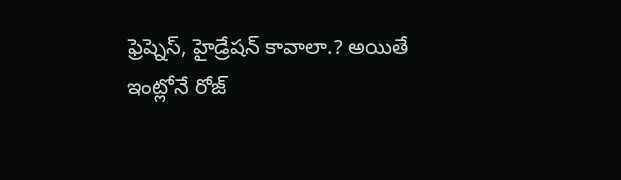ఫ్రెష్నెస్, హైడ్రేషన్ కావాలా.? అయితే ఇంట్లోనే రోజ్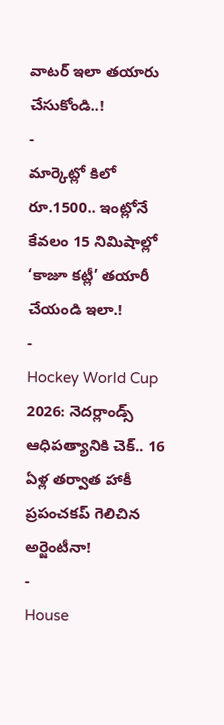వాటర్ ఇలా తయారు చేసుకోండి..!
-
మార్కెట్లో కిలో రూ.1500.. ఇంట్లోనే కేవలం 15 నిమిషాల్లో ‘కాజూ కట్లీ’ తయారీ చేయండి ఇలా.!
-
Hockey World Cup 2026: నెదర్లాండ్స్ ఆధిపత్యానికి చెక్.. 16 ఏళ్ల తర్వాత హాకీ ప్రపంచకప్ గెలిచిన అర్జెంటీనా!
-
House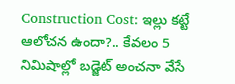Construction Cost: ఇల్లు కట్టే ఆలోచన ఉందా?.. కేవలం 5 నిమిషాల్లో బడ్జెట్ అంచనా వేసే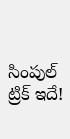సింపుల్ ట్రిక్ ఇదే!